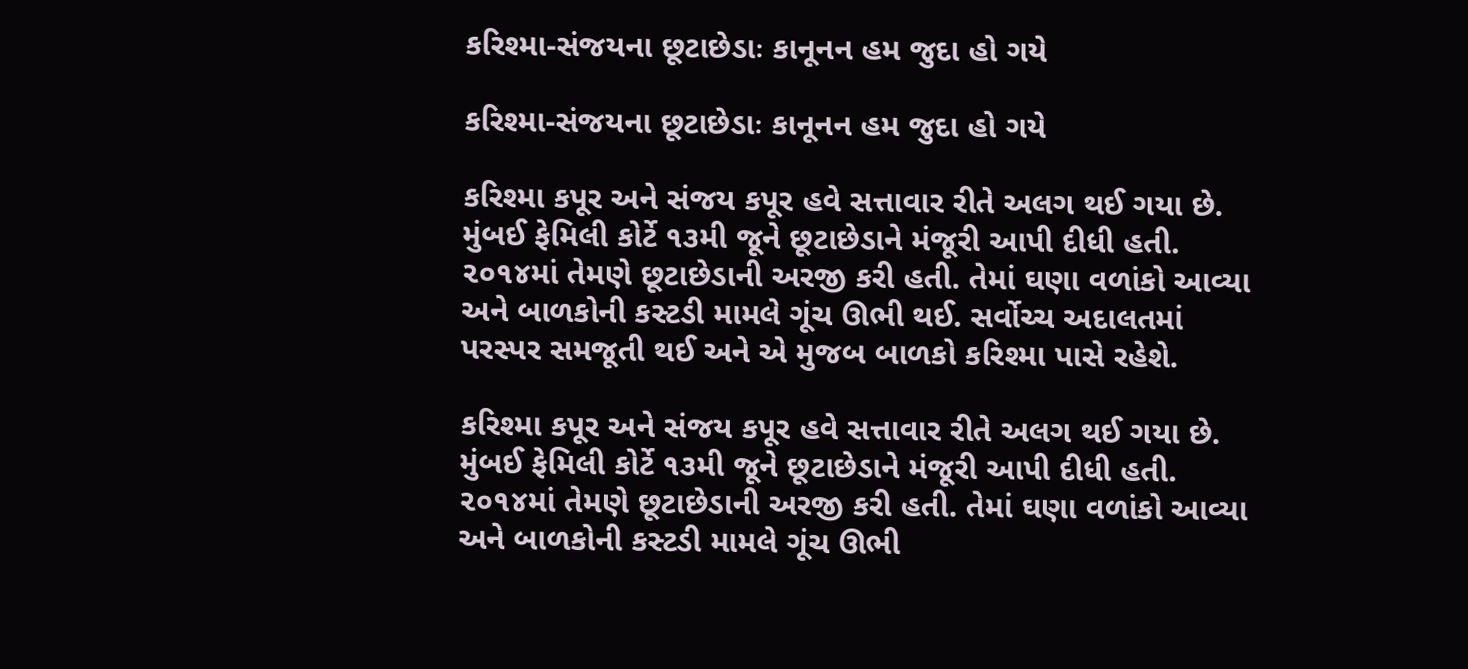કરિશ્મા-સંજયના છૂટાછેડાઃ કાનૂનન હમ જુદા હો ગયે

કરિશ્મા-સંજયના છૂટાછેડાઃ કાનૂનન હમ જુદા હો ગયે

કરિશ્મા કપૂર અને સંજય કપૂર હવે સત્તાવાર રીતે અલગ થઈ ગયા છે. મુંબઈ ફેમિલી કોર્ટે ૧૩મી જૂને છૂટાછેડાને મંજૂરી આપી દીધી હતી. ૨૦૧૪માં તેમણે છૂટાછેડાની અરજી કરી હતી. તેમાં ઘણા વળાંકો આવ્યા અને બાળકોની કસ્ટડી મામલે ગૂંચ ઊભી થઈ. સર્વોચ્ચ અદાલતમાં પરસ્પર સમજૂતી થઈ અને એ મુજબ બાળકો કરિશ્મા પાસે રહેશે.

કરિશ્મા કપૂર અને સંજય કપૂર હવે સત્તાવાર રીતે અલગ થઈ ગયા છે. મુંબઈ ફેમિલી કોર્ટે ૧૩મી જૂને છૂટાછેડાને મંજૂરી આપી દીધી હતી. ૨૦૧૪માં તેમણે છૂટાછેડાની અરજી કરી હતી. તેમાં ઘણા વળાંકો આવ્યા અને બાળકોની કસ્ટડી મામલે ગૂંચ ઊભી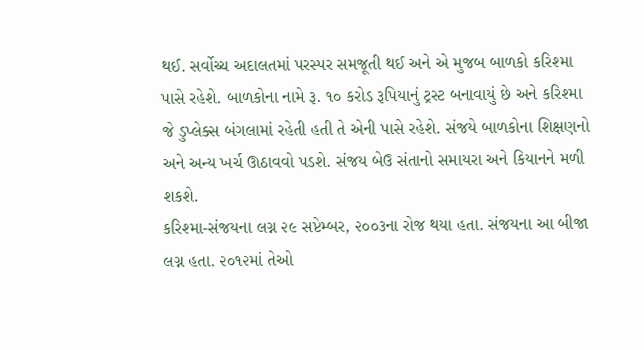થઈ. સર્વોચ્ચ અદાલતમાં પરસ્પર સમજૂતી થઈ અને એ મુજબ બાળકો કરિશ્મા પાસે રહેશે. બાળકોના નામે રૂ. ૧૦ કરોડ રૂપિયાનું ટ્રસ્ટ બનાવાયું છે અને કરિશ્મા જે ડુપ્લેક્સ બંગલામાં રહેતી હતી તે એની પાસે રહેશે. સંજયે બાળકોના શિક્ષણનો અને અન્ય ખર્ચ ઊઠાવવો પડશે. સંજય બેઉ સંતાનો સમાયરા અને કિયાનને મળી શકશે.
કરિશ્મા-સંજયના લગ્ન ૨૯ સપ્ટેમ્બર, ૨૦૦૩ના રોજ થયા હતા. સંજયના આ બીજા લગ્ન હતા. ૨૦૧૨માં તેઓ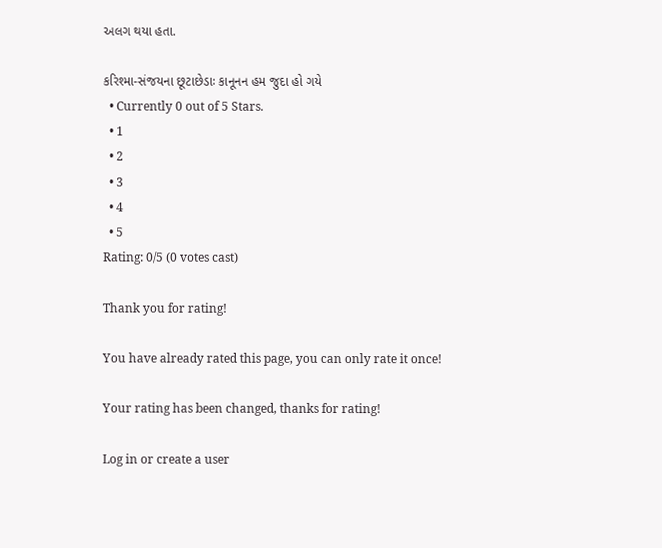અલગ થયા હતા.

કરિશ્મા-સંજયના છૂટાછેડાઃ કાનૂનન હમ જુદા હો ગયે
  • Currently 0 out of 5 Stars.
  • 1
  • 2
  • 3
  • 4
  • 5
Rating: 0/5 (0 votes cast)

Thank you for rating!

You have already rated this page, you can only rate it once!

Your rating has been changed, thanks for rating!

Log in or create a user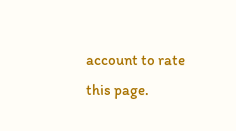account to rate this page.